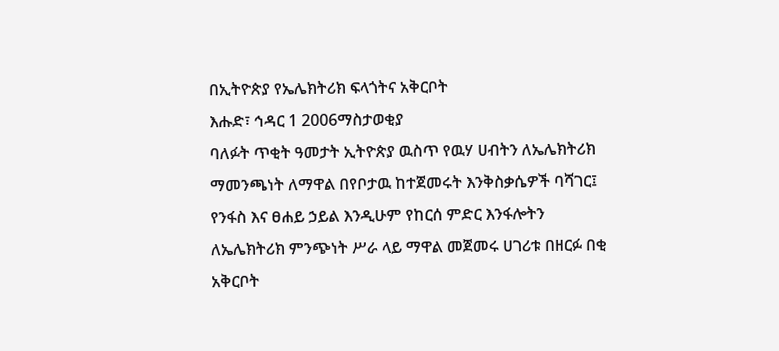በኢትዮጵያ የኤሌክትሪክ ፍላጎትና አቅርቦት
እሑድ፣ ኅዳር 1 2006ማስታወቂያ
ባለፉት ጥቂት ዓመታት ኢትዮጵያ ዉስጥ የዉሃ ሀብትን ለኤሌክትሪክ ማመንጫነት ለማዋል በየቦታዉ ከተጀመሩት እንቅስቃሴዎች ባሻገር፤ የንፋስ እና ፀሐይ ኃይል እንዲሁም የከርሰ ምድር እንፋሎትን ለኤሌክትሪክ ምንጭነት ሥራ ላይ ማዋል መጀመሩ ሀገሪቱ በዘርፉ በቂ አቅርቦት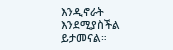እንዲኖራት እንደሚያስችል ይታመናል።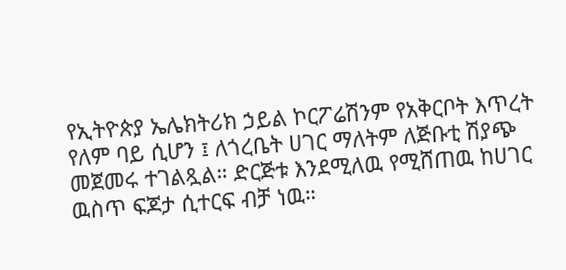የኢትዮጵያ ኤሌክትሪክ ኃይል ኮርፖሬሽንም የአቅርቦት እጥረት የለም ባይ ሲሆን ፤ ለጎረቤት ሀገር ማለትም ለጅቡቲ ሽያጭ መጀመሩ ተገልጿል። ድርጅቱ እንደሚለዉ የሚሸጠዉ ከሀገር ዉስጥ ፍጆታ ሲተርፍ ብቻ ነዉ።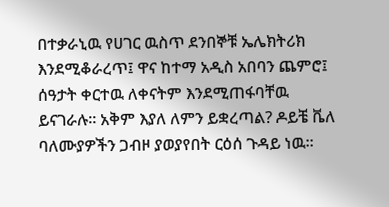በተቃራኒዉ የሀገር ዉስጥ ደንበኞቹ ኤሌክትሪክ እንደሚቆራረጥ፤ ዋና ከተማ አዲስ አበባን ጨምሮ፤ ሰዓታት ቀርተዉ ለቀናትም እንደሚጠፋባቸዉ ይናገራሉ። አቅም እያለ ለምን ይቋረጣል? ዶይቼ ቬለ ባለሙያዎችን ጋብዞ ያወያየበት ርዕሰ ጉዳይ ነዉ።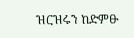ዝርዝሩን ከድምፁ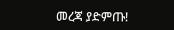መረጃ ያድምጡ!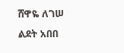ሸዋዬ ለገሠ
ልደት አበበ